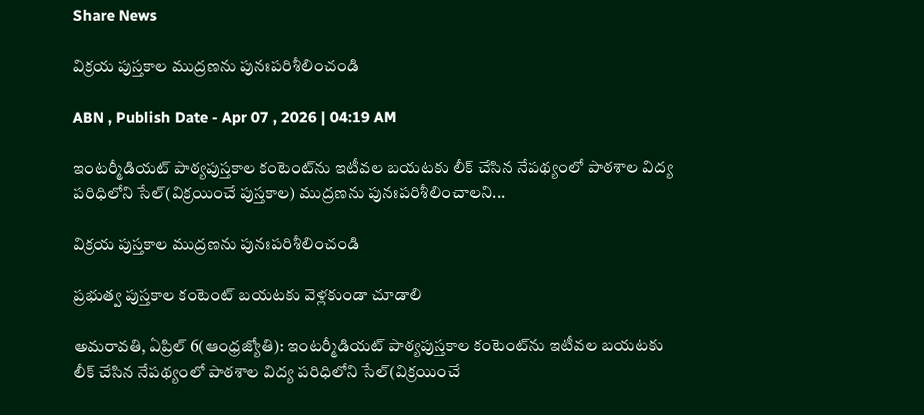Share News

విక్రయ పుస్తకాల ముద్రణను పునఃపరిశీలించండి

ABN , Publish Date - Apr 07 , 2026 | 04:19 AM

ఇంటర్మీడియట్‌ పాఠ్యపుస్తకాల కంటెంట్‌ను ఇటీవల బయటకు లీక్‌ చేసిన నేపథ్యంలో పాఠశాల విద్య పరిధిలోని సేల్‌(విక్రయించే పుస్తకాల) ముద్రణను పునఃపరిశీలించాలని...

విక్రయ పుస్తకాల ముద్రణను పునఃపరిశీలించండి

ప్రభుత్వ పుస్తకాల కంటెంట్‌ బయటకు వెళ్లకుండా చూడాలి

అమరావతి, ఏప్రిల్‌ 6(ఆంధ్రజ్యోతి): ఇంటర్మీడియట్‌ పాఠ్యపుస్తకాల కంటెంట్‌ను ఇటీవల బయటకు లీక్‌ చేసిన నేపథ్యంలో పాఠశాల విద్య పరిధిలోని సేల్‌(విక్రయించే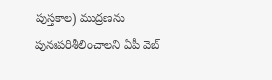పుస్తకాల) ముద్రణను పునఃపరిశీలించాలని ఏపీ వెబ్‌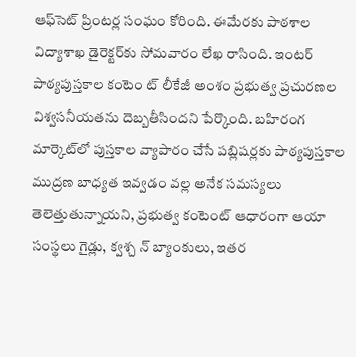ఆఫ్‌సెట్‌ ప్రింటర్ల సంఘం కోరింది. ఈమేరకు పాఠశాల విద్యాశాఖ డైరెక్టర్‌కు సోమవారం లేఖ రాసింది. ఇంటర్‌ పాఠ్యపుస్తకాల కంటెం ట్‌ లీకేజీ అంశం ప్రభుత్వ ప్రచురణల విశ్వసనీయతను దెబ్బతీసిందని పేర్కొంది. బహిరంగ మార్కెట్‌లో పుస్తకాల వ్యాపారం చేసే పబ్లిషర్లకు పాఠ్యపుస్తకాల ముద్రణ బాధ్యత ఇవ్వడం వల్ల అనేక సమస్యలు తెలెత్తుతున్నాయని, ప్రభుత్వ కంటెంట్‌ ఆధారంగా ఆయా సంస్థలు గైడ్లు, క్వశ్చ న్‌ బ్యాంకులు, ఇతర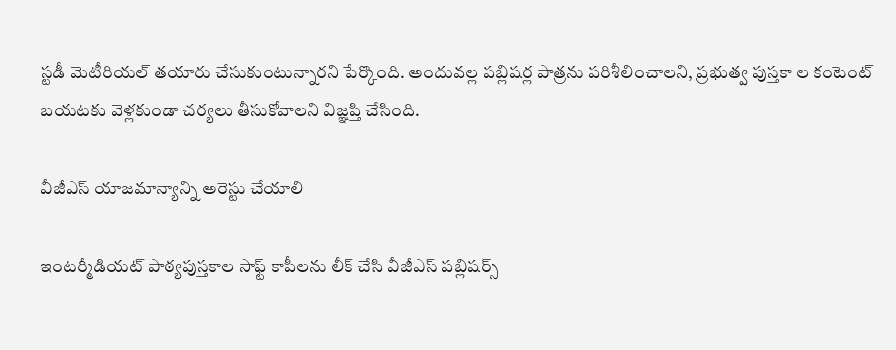స్టడీ మెటీరియల్‌ తయారు చేసుకుంటున్నారని పేర్కొంది. అందువల్ల పబ్లిషర్ల పాత్రను పరిశీలించాలని, ప్రభుత్వ పుస్తకా ల కంటెంట్‌ బయటకు వెళ్లకుండా చర్యలు తీసుకోవాలని విజ్ఞప్తి చేసింది.

వీజీఎస్‌ యాజమాన్యాన్ని అరెస్టు చేయాలి

ఇంటర్మీడియట్‌ పాఠ్యపుస్తకాల సాఫ్ట్‌ కాపీలను లీక్‌ చేసి వీజీఎస్‌ పబ్లిషర్స్‌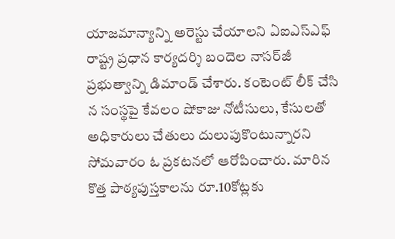యాజమాన్యాన్ని అరెస్టు చేయాలని ఏఐఎస్ఎఫ్‌ రాష్ట్ర ప్రధాన కార్యదర్శి బందెల నాసర్‌జీ ప్రభుత్వాన్ని డిమాండ్‌ చేశారు. కంటెంట్‌ లీక్‌ చేసి న సంస్థపై కేవలం షోకాజు నోటీసులు, కేసులతో అధికారులు చేతులు దులుపుకొంటున్నారని సోమవారం ఓ ప్రకటనలో ఆరోపించారు. మారిన కొత్త పాఠ్యపుస్తకాలను రూ.10కోట్లకు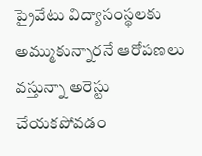ప్రైవేటు విద్యాసంస్థలకు అమ్ముకున్నారనే ఆరోపణలు వస్తున్నా అరెస్టు చేయకపోవడం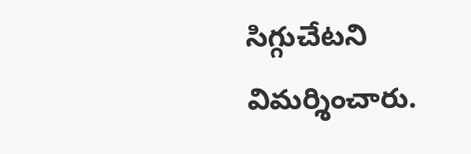సిగ్గుచేటని విమర్శించారు.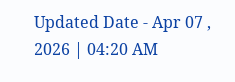Updated Date - Apr 07 , 2026 | 04:20 AM